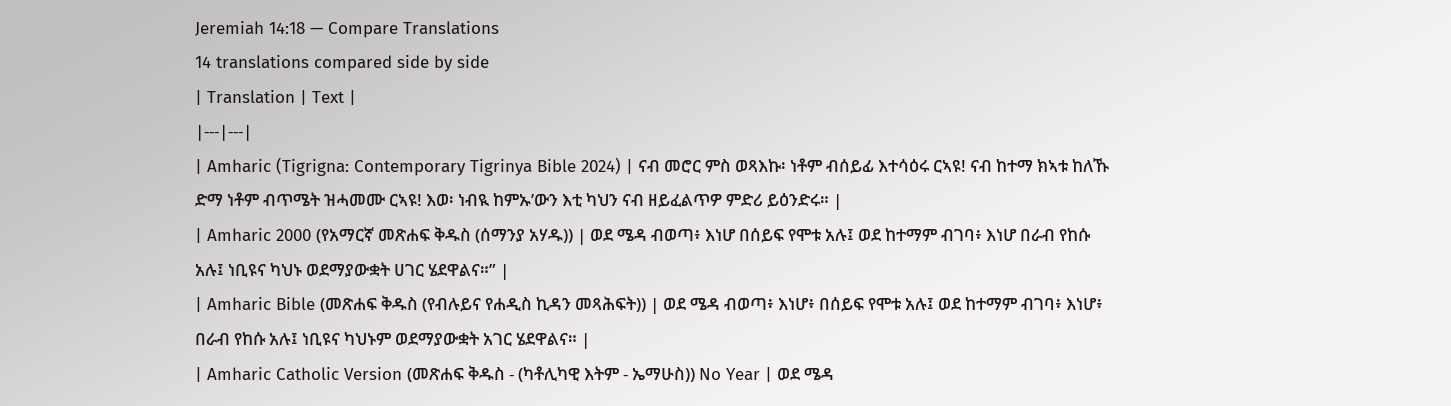Jeremiah 14:18 — Compare Translations
14 translations compared side by side
| Translation | Text |
|---|---|
| Amharic (Tigrigna: Contemporary Tigrinya Bible 2024) | ናብ መሮር ምስ ወጻእኩ፡ ነቶም ብሰይፊ እተሳዕሩ ርኣዩ! ናብ ከተማ ክኣቱ ከለኹ ድማ ነቶም ብጥሜት ዝሓመሙ ርኣዩ! እወ፡ ነብዪ ከምኡ’ውን እቲ ካህን ናብ ዘይፈልጥዎ ምድሪ ይዕንድሩ። |
| Amharic 2000 (የአማርኛ መጽሐፍ ቅዱስ (ሰማንያ አሃዱ)) | ወደ ሜዳ ብወጣ፥ እነሆ በሰይፍ የሞቱ አሉ፤ ወደ ከተማም ብገባ፥ እነሆ በራብ የከሱ አሉ፤ ነቢዩና ካህኑ ወደማያውቋት ሀገር ሄደዋልና።” |
| Amharic Bible (መጽሐፍ ቅዱስ (የብሉይና የሐዲስ ኪዳን መጻሕፍት)) | ወደ ሜዳ ብወጣ፥ እነሆ፥ በሰይፍ የሞቱ አሉ፤ ወደ ከተማም ብገባ፥ እነሆ፥ በራብ የከሱ አሉ፤ ነቢዩና ካህኑም ወደማያውቋት አገር ሄደዋልና። |
| Amharic Catholic Version (መጽሐፍ ቅዱስ - (ካቶሊካዊ እትም - ኤማሁስ)) No Year | ወደ ሜዳ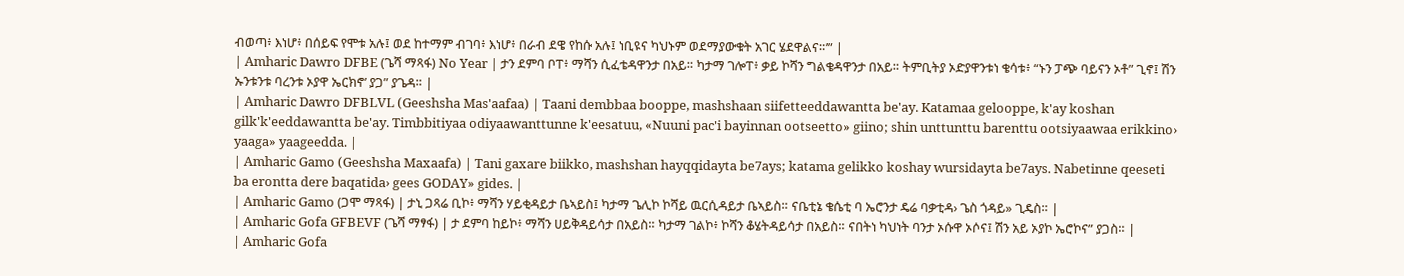ብወጣ፥ እነሆ፥ በሰይፍ የሞቱ አሉ፤ ወደ ከተማም ብገባ፥ እነሆ፥ በራብ ደዌ የከሱ አሉ፤ ነቢዩና ካህኑም ወደማያውቁት አገር ሄደዋልና።’” |
| Amharic Dawro DFBE (ጌሻ ማጻፋ) No Year | ታን ደምባ ቦፐ፥ ማሻን ሲፈቴዳዋንታ በአይ። ካታማ ገሎፐ፥ ቃይ ኮሻን ግልቄዳዋንታ በአይ። ትምቢትያ ኦድያዋንቱነ ቄሳቱ፥ “ኑን ፓጭ ባይናን ኦቶ” ጊኖ፤ ሽን ኡንቱንቱ ባረንቱ ኦያዋ ኤርክኖ’ ያጋ” ያጌዳ። |
| Amharic Dawro DFBLVL (Geeshsha Mas'aafaa) | Taani dembbaa booppe, mashshaan siifetteeddawantta be'ay. Katamaa gelooppe, k'ay koshan gilk'k'eeddawantta be'ay. Timbbitiyaa odiyaawanttunne k'eesatuu, «Nuuni pac'i bayinnan ootseetto» giino; shin unttunttu barenttu ootsiyaawaa erikkino› yaaga» yaageedda. |
| Amharic Gamo (Geeshsha Maxaafa) | Tani gaxare biikko, mashshan hayqqidayta be7ays; katama gelikko koshay wursidayta be7ays. Nabetinne qeeseti ba erontta dere baqatida› gees GODAY» gides. |
| Amharic Gamo (ጋሞ ማጻፋ) | ታኒ ጋጻሬ ቢኮ፥ ማሻን ሃይቂዳይታ ቤኣይስ፤ ካታማ ጌሊኮ ኮሻይ ዉርሲዳይታ ቤኣይስ። ናቤቲኔ ቄሴቲ ባ ኤሮንታ ዴሬ ባቃቲዳ› ጌስ ጎዳይ» ጊዴስ። |
| Amharic Gofa GFBEVF (ጌሻ ማፃፋ) | ታ ደምባ ከይኮ፥ ማሻን ሀይቅዳይሳታ በአይስ። ካታማ ገልኮ፥ ኮሻን ቆሄትዳይሳታ በአይስ። ናበትነ ካህነት ባንታ ኦሱዋ ኦሶና፤ ሽን አይ ኦያኮ ኤሮኮና” ያጋስ። |
| Amharic Gofa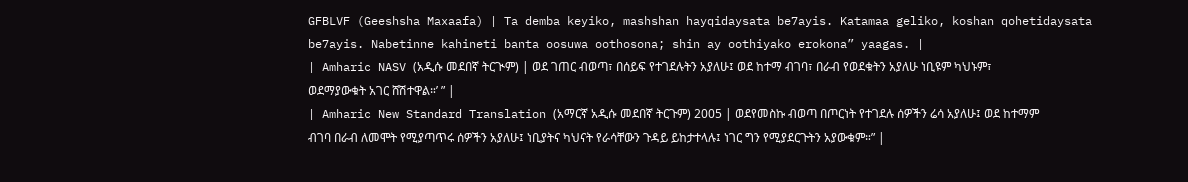GFBLVF (Geeshsha Maxaafa) | Ta demba keyiko, mashshan hayqidaysata be7ayis. Katamaa geliko, koshan qohetidaysata be7ayis. Nabetinne kahineti banta oosuwa oothosona; shin ay oothiyako erokona” yaagas. |
| Amharic NASV (አዲሱ መደበኛ ትርጒም) | ወደ ገጠር ብወጣ፣ በሰይፍ የተገደሉትን አያለሁ፤ ወደ ከተማ ብገባ፣ በራብ የወደቁትን አያለሁ ነቢዩም ካህኑም፣ ወደማያውቁት አገር ሸሽተዋል።’ ” |
| Amharic New Standard Translation (አማርኛ አዲሱ መደበኛ ትርጉም) 2005 | ወደየመስኩ ብወጣ በጦርነት የተገደሉ ሰዎችን ሬሳ አያለሁ፤ ወደ ከተማም ብገባ በራብ ለመሞት የሚያጣጥሩ ሰዎችን አያለሁ፤ ነቢያትና ካህናት የራሳቸውን ጉዳይ ይከታተላሉ፤ ነገር ግን የሚያደርጉትን አያውቁም።” |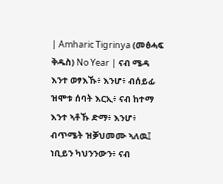| Amharic Tigrinya (መፅሓፍ ቅዱስ) No Year | ናብ ሜዳ እንተ ወፃእኹ፥ እንሆ፥ ብሰይፊ ዝሞቱ ሰባት እርኢ፥ ናብ ከተማ እንተ ኣቶኹ ድማ፥ እንሆ፥ ብጥሜት ዝቓህመሙ ኣለዉ፤ ነቢይን ካህንንውን፥ ናብ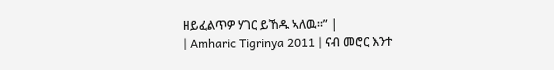ዘይፈልጥዎ ሃገር ይኸዱ ኣለዉ።” |
| Amharic Tigrinya 2011 | ናብ መሮር እንተ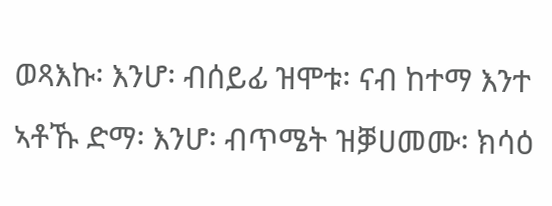ወጻእኩ፡ እንሆ፡ ብሰይፊ ዝሞቱ፡ ናብ ከተማ እንተ ኣቶኹ ድማ፡ እንሆ፡ ብጥሜት ዝቓሀመሙ፡ ክሳዕ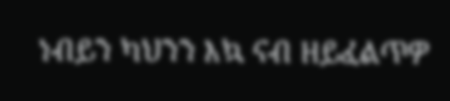ነብይን ካህንን እኳ ናብ ዘይፈልጥዎ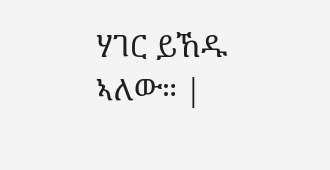ሃገር ይኸዱ ኣለው። |